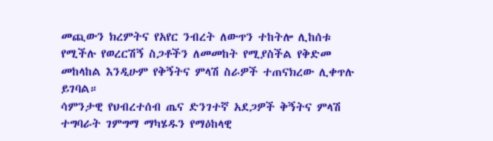መጪውን ክረምትና የአየር ንብረት ለውጥን ተከትሎ ሊከሰቱ የሚችሉ የወረርሽኝ ስጋቶችን ለመመከት የሚያስችል የቅድመ መከላከል እንዲሁም የቅኝትና ምላሽ ስራዎች ተጠናክረው ሊቀጥሉ ይገባል።
ሳምንታዊ የህብረተሰብ ጤና ድንገተኛ አደጋዎች ቅኝትና ምላሽ ተግባራት ገምግማ ማካሄዱን የማዕከላዊ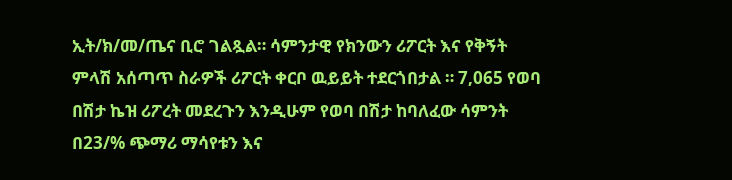ኢት/ክ/መ/ጤና ቢሮ ገልጿል። ሳምንታዊ የክንውን ሪፖርት እና የቅኝት ምላሽ አሰጣጥ ስራዎች ሪፖርት ቀርቦ ዉይይት ተደርጎበታል ። 7,065 የወባ በሽታ ኬዝ ሪፖረት መደረጉን እንዲሁም የወባ በሽታ ከባለፈው ሳምንት በ23/% ጭማሪ ማሳየቱን እና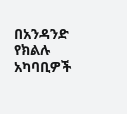በአንዳንድ የክልሉ አካባቢዎች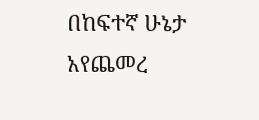በከፍተኛ ሁኔታ አየጨመረ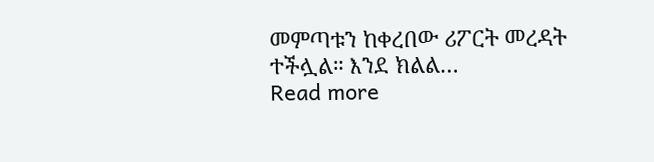መምጣቱን ከቀረበው ሪፖርት መረዳት ተችሏል። እንደ ክልል…
Read more